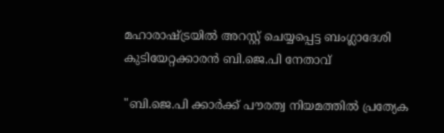മഹാരാഷ്ട്രയിൽ അറസ്റ്റ് ചെയ്യപ്പെട്ട ബംഗ്ലാദേശി കുടിയേറ്റക്കാരൻ ബി.ജെ.പി നേതാവ്

"ബി.ജെ.പി ക്കാർക്ക് പൗരത്വ നിയമത്തിൽ പ്രത്യേക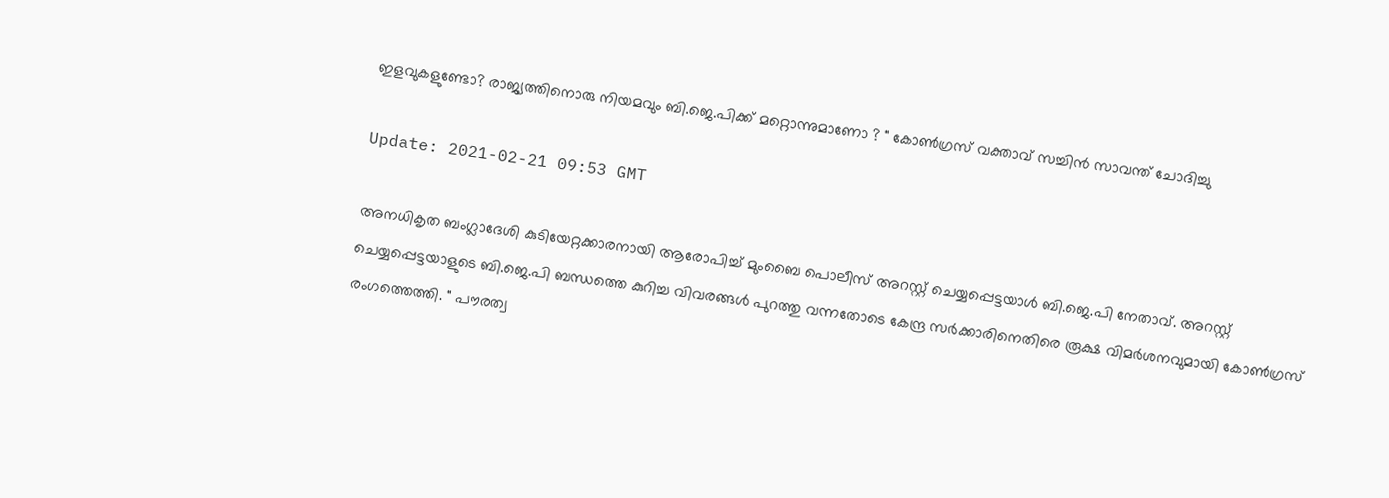ഇളവുകളുണ്ടോ? രാജ്യത്തിനൊരു നിയമവും ബി.ജെ.പിക്ക് മറ്റൊന്നുമാണോ ? " കോൺഗ്രസ് വക്താവ് സച്ചിൻ സാവന്ത് ചോദിച്ചു

Update: 2021-02-21 09:53 GMT

അനധികൃത ബംഗ്ലാദേശി കുടിയേറ്റക്കാരനായി ആരോപിച്ച് മുംബൈ പൊലീസ് അറസ്റ്റ് ചെയ്യപ്പെട്ടയാൾ ബി.ജെ.പി നേതാവ്. അറസ്റ്റ് ചെയ്യപ്പെട്ടയാളുടെ ബി.ജെ.പി ബന്ധത്തെ കുറിച്ച വിവരങ്ങൾ പുറത്തു വന്നതോടെ കേന്ദ്ര സർക്കാരിനെതിരെ രൂക്ഷ വിമർശനവുമായി കോൺഗ്രസ് രംഗത്തെത്തി. " പൗരത്വ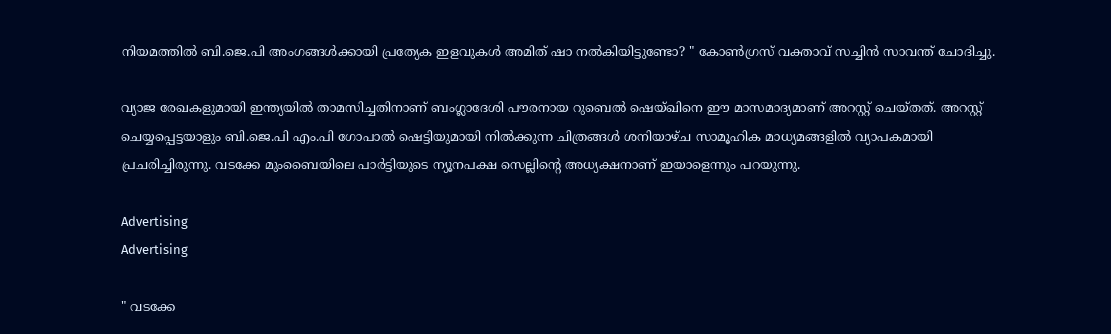നിയമത്തിൽ ബി.ജെ.പി അംഗങ്ങൾക്കായി പ്രത്യേക ഇളവുകൾ അമിത് ഷാ നൽകിയിട്ടുണ്ടോ? " കോൺഗ്രസ് വക്താവ് സച്ചിൻ സാവന്ത് ചോദിച്ചു.

വ്യാജ രേഖകളുമായി ഇന്ത്യയിൽ താമസിച്ചതിനാണ് ബംഗ്ലാദേശി പൗരനായ റുബെൽ ഷെയ്‌ഖിനെ ഈ മാസമാദ്യമാണ് അറസ്റ്റ് ചെയ്തത്. അറസ്റ്റ് ചെയ്യപ്പെട്ടയാളും ബി.ജെ.പി എം.പി ഗോപാൽ ഷെട്ടിയുമായി നിൽക്കുന്ന ചിത്രങ്ങൾ ശനിയാഴ്ച സാമൂഹിക മാധ്യമങ്ങളിൽ വ്യാപകമായി പ്രചരിച്ചിരുന്നു. വടക്കേ മുംബൈയിലെ പാർട്ടിയുടെ ന്യൂനപക്ഷ സെല്ലിന്റെ അധ്യക്ഷനാണ് ഇയാളെന്നും പറയുന്നു.

Advertising
Advertising

" വടക്കേ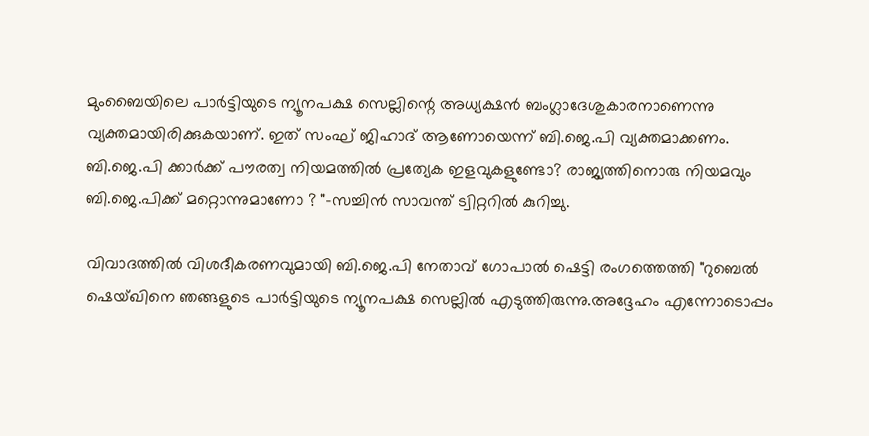മുംബൈയിലെ പാർട്ടിയുടെ ന്യൂനപക്ഷ സെല്ലിന്റെ അധ്യക്ഷൻ ബംഗ്ലാദേശുകാരനാണെന്നു വ്യക്തമായിരിക്കുകയാണ്. ഇത് സംഘ് ജിഹാദ് ആണോയെന്ന് ബി.ജെ.പി വ്യക്തമാക്കണം. ബി.ജെ.പി ക്കാർക്ക് പൗരത്വ നിയമത്തിൽ പ്രത്യേക ഇളവുകളുണ്ടോ? രാജ്യത്തിനൊരു നിയമവും ബി.ജെ.പിക്ക് മറ്റൊന്നുമാണോ ? "-സച്ചിൻ സാവന്ത് ട്വിറ്ററിൽ കുറിച്ചു.

വിവാദത്തിൽ വിശദീകരണവുമായി ബി.ജെ.പി നേതാവ് ഗോപാൽ ഷെട്ടി രംഗത്തെത്തി "റുബെൽ ഷെയ്‌ഖിനെ ഞങ്ങളുടെ പാർട്ടിയുടെ ന്യൂനപക്ഷ സെല്ലിൽ എടുത്തിരുന്നു.അദ്ദേഹം എന്നോടൊപ്പം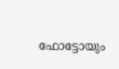ഫോട്ടോയും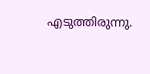എടുത്തിരുന്നു.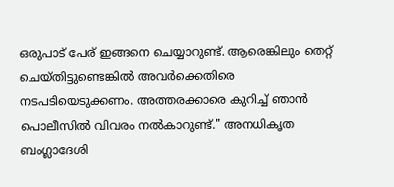ഒരുപാട് പേര് ഇങ്ങനെ ചെയ്യാറുണ്ട്. ആരെങ്കിലും തെറ്റ് ചെയ്തിട്ടുണ്ടെങ്കിൽ അവർക്കെതിരെ നടപടിയെടുക്കണം. അത്തരക്കാരെ കുറിച്ച് ഞാൻ പൊലീസിൽ വിവരം നൽകാറുണ്ട്." അനധികൃത ബംഗ്ലാദേശി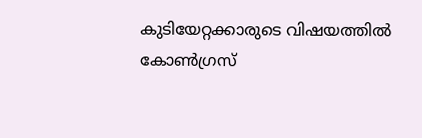കുടിയേറ്റക്കാരുടെ വിഷയത്തിൽ കോൺഗ്രസ്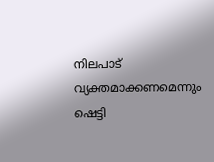നിലപാട് വ്യക്തമാക്കണമെന്നും ഷെട്ടി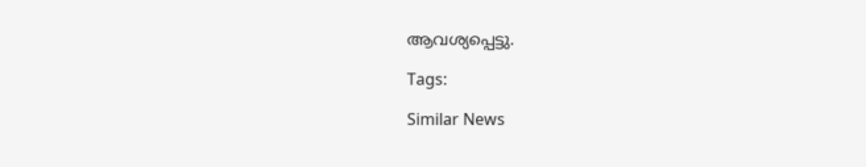ആവശ്യപ്പെട്ടു.

Tags:

Similar News